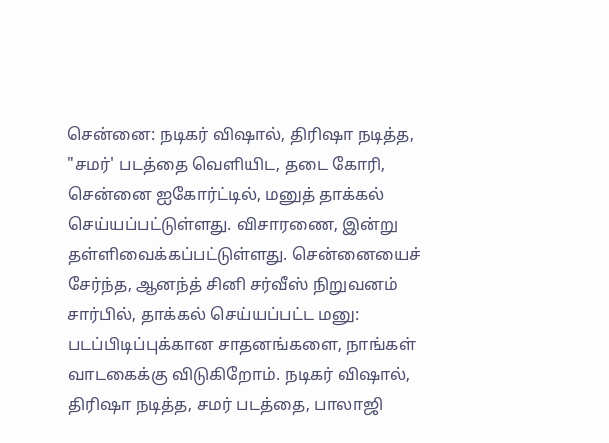சென்னை: நடிகர் விஷால், திரிஷா நடித்த, "சமர்' படத்தை வெளியிட, தடை கோரி, சென்னை ஐகோர்ட்டில், மனுத் தாக்கல் செய்யப்பட்டுள்ளது. விசாரணை, இன்று தள்ளிவைக்கப்பட்டுள்ளது. சென்னையைச் சேர்ந்த, ஆனந்த் சினி சர்வீஸ் நிறுவனம் சார்பில், தாக்கல் செய்யப்பட்ட மனு: படப்பிடிப்புக்கான சாதனங்களை, நாங்கள் வாடகைக்கு விடுகிறோம். நடிகர் விஷால், திரிஷா நடித்த, சமர் படத்தை, பாலாஜி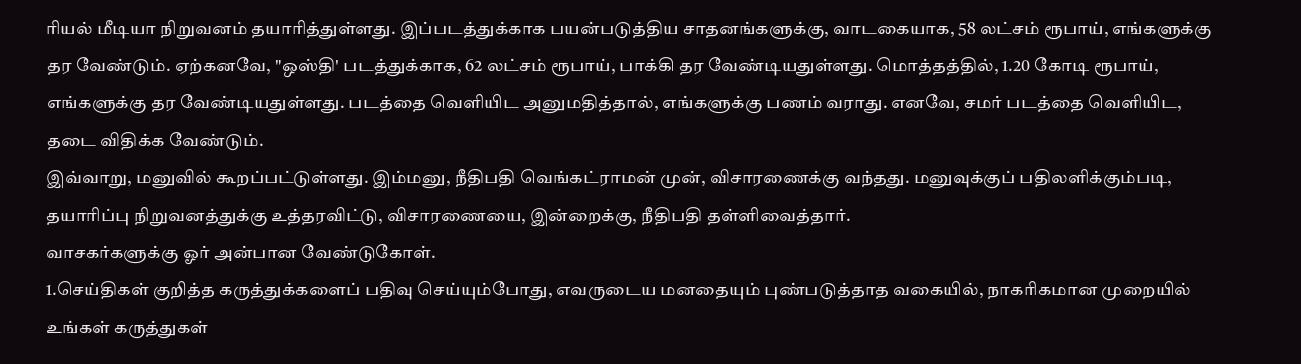ரியல் மீடியா நிறுவனம் தயாரித்துள்ளது. இப்படத்துக்காக பயன்படுத்திய சாதனங்களுக்கு, வாடகையாக, 58 லட்சம் ரூபாய், எங்களுக்கு தர வேண்டும். ஏற்கனவே, "ஒஸ்தி' படத்துக்காக, 62 லட்சம் ரூபாய், பாக்கி தர வேண்டியதுள்ளது. மொத்தத்தில், 1.20 கோடி ரூபாய், எங்களுக்கு தர வேண்டியதுள்ளது. படத்தை வெளியிட அனுமதித்தால், எங்களுக்கு பணம் வராது. எனவே, சமர் படத்தை வெளியிட, தடை விதிக்க வேண்டும்.
இவ்வாறு, மனுவில் கூறப்பட்டுள்ளது. இம்மனு, நீதிபதி வெங்கட்ராமன் முன், விசாரணைக்கு வந்தது. மனுவுக்குப் பதிலளிக்கும்படி, தயாரிப்பு நிறுவனத்துக்கு உத்தரவிட்டு, விசாரணையை, இன்றைக்கு, நீதிபதி தள்ளிவைத்தார்.
வாசகர்களுக்கு ஓர் அன்பான வேண்டுகோள்.
1.செய்திகள் குறித்த கருத்துக்களைப் பதிவு செய்யும்போது, எவருடைய மனதையும் புண்படுத்தாத வகையில், நாகரிகமான முறையில் உங்கள் கருத்துகள்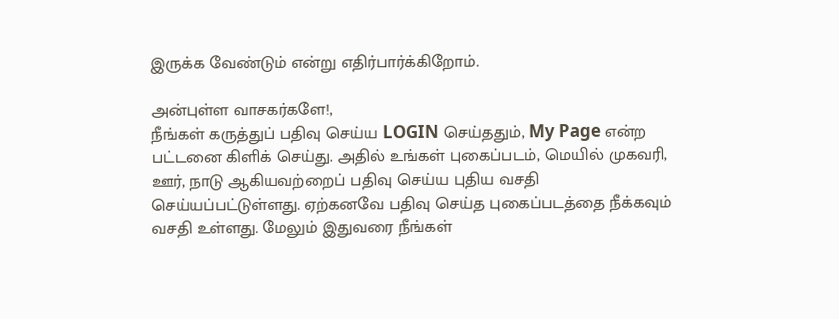இருக்க வேண்டும் என்று எதிர்பார்க்கிறோம்.

அன்புள்ள வாசகர்களே!,
நீங்கள் கருத்துப் பதிவு செய்ய LOGIN செய்ததும், My Page என்ற பட்டனை கிளிக் செய்து. அதில் உங்கள் புகைப்படம், மெயில் முகவரி, ஊர், நாடு ஆகியவற்றைப் பதிவு செய்ய புதிய வசதி செய்யப்பட்டுள்ளது. ஏற்கனவே பதிவு செய்த புகைப்படத்தை நீக்கவும் வசதி உள்ளது. மேலும் இதுவரை நீங்கள்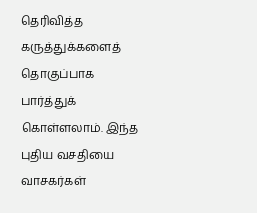தெரிவித்த கருத்துக்களைத் தொகுப்பாக பார்த்துக் கொள்ளலாம். இந்த புதிய வசதியை வாசகர்கள்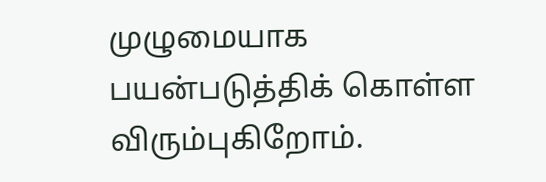முழுமையாக பயன்படுத்திக் கொள்ள விரும்புகிறோம்.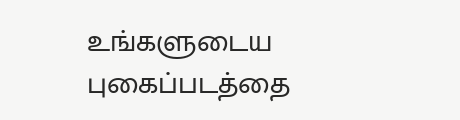உங்களுடைய புகைப்படத்தை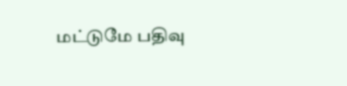மட்டுமே பதிவு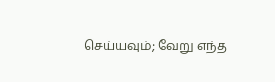செய்யவும்; வேறு எந்த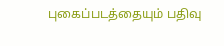புகைப்படத்தையும் பதிவு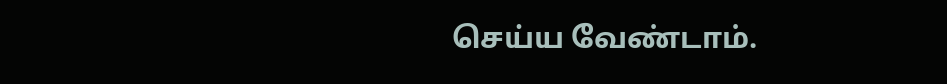செய்ய வேண்டாம்.